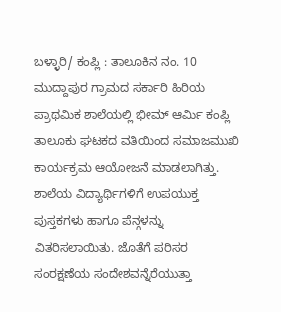ಬಳ್ಳಾರಿ/ ಕಂಪ್ಲಿ : ತಾಲೂಕಿನ ನಂ. 10 ಮುದ್ದಾಪುರ ಗ್ರಾಮದ ಸರ್ಕಾರಿ ಹಿರಿಯ ಪ್ರಾಥಮಿಕ ಶಾಲೆಯಲ್ಲಿ ಭೀಮ್ ಆರ್ಮಿ ಕಂಪ್ಲಿ ತಾಲೂಕು ಘಟಕದ ವತಿಯಿಂದ ಸಮಾಜಮುಖಿ ಕಾರ್ಯಕ್ರಮ ಆಯೋಜನೆ ಮಾಡಲಾಗಿತ್ತು. ಶಾಲೆಯ ವಿದ್ಯಾರ್ಥಿಗಳಿಗೆ ಉಪಯುಕ್ತ ಪುಸ್ತಕಗಳು ಹಾಗೂ ಪೆನ್ಗಳನ್ನು ವಿತರಿಸಲಾಯಿತು. ಜೊತೆಗೆ ಪರಿಸರ ಸಂರಕ್ಷಣೆಯ ಸಂದೇಶವನ್ನೆರೆಯುತ್ತಾ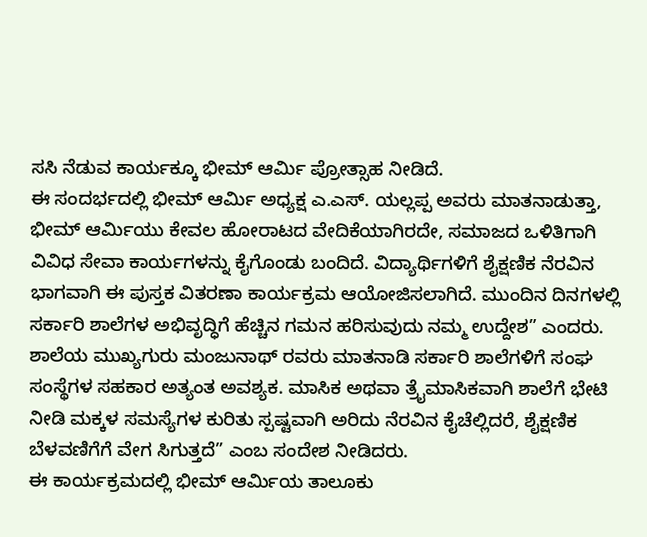ಸಸಿ ನೆಡುವ ಕಾರ್ಯಕ್ಕೂ ಭೀಮ್ ಆರ್ಮಿ ಪ್ರೋತ್ಸಾಹ ನೀಡಿದೆ.
ಈ ಸಂದರ್ಭದಲ್ಲಿ ಭೀಮ್ ಆರ್ಮಿ ಅಧ್ಯಕ್ಷ ಎ.ಎಸ್. ಯಲ್ಲಪ್ಪ ಅವರು ಮಾತನಾಡುತ್ತಾ,
ಭೀಮ್ ಆರ್ಮಿಯು ಕೇವಲ ಹೋರಾಟದ ವೇದಿಕೆಯಾಗಿರದೇ, ಸಮಾಜದ ಒಳಿತಿಗಾಗಿ ವಿವಿಧ ಸೇವಾ ಕಾರ್ಯಗಳನ್ನು ಕೈಗೊಂಡು ಬಂದಿದೆ. ವಿದ್ಯಾರ್ಥಿಗಳಿಗೆ ಶೈಕ್ಷಣಿಕ ನೆರವಿನ ಭಾಗವಾಗಿ ಈ ಪುಸ್ತಕ ವಿತರಣಾ ಕಾರ್ಯಕ್ರಮ ಆಯೋಜಿಸಲಾಗಿದೆ. ಮುಂದಿನ ದಿನಗಳಲ್ಲಿ ಸರ್ಕಾರಿ ಶಾಲೆಗಳ ಅಭಿವೃದ್ಧಿಗೆ ಹೆಚ್ಚಿನ ಗಮನ ಹರಿಸುವುದು ನಮ್ಮ ಉದ್ದೇಶ” ಎಂದರು.
ಶಾಲೆಯ ಮುಖ್ಯಗುರು ಮಂಜುನಾಥ್ ರವರು ಮಾತನಾಡಿ ಸರ್ಕಾರಿ ಶಾಲೆಗಳಿಗೆ ಸಂಘ ಸಂಸ್ಥೆಗಳ ಸಹಕಾರ ಅತ್ಯಂತ ಅವಶ್ಯಕ. ಮಾಸಿಕ ಅಥವಾ ತ್ರೈಮಾಸಿಕವಾಗಿ ಶಾಲೆಗೆ ಭೇಟಿ ನೀಡಿ ಮಕ್ಕಳ ಸಮಸ್ಯೆಗಳ ಕುರಿತು ಸ್ಪಷ್ಟವಾಗಿ ಅರಿದು ನೆರವಿನ ಕೈಚೆಲ್ಲಿದರೆ, ಶೈಕ್ಷಣಿಕ ಬೆಳವಣಿಗೆಗೆ ವೇಗ ಸಿಗುತ್ತದೆ” ಎಂಬ ಸಂದೇಶ ನೀಡಿದರು.
ಈ ಕಾರ್ಯಕ್ರಮದಲ್ಲಿ ಭೀಮ್ ಆರ್ಮಿಯ ತಾಲೂಕು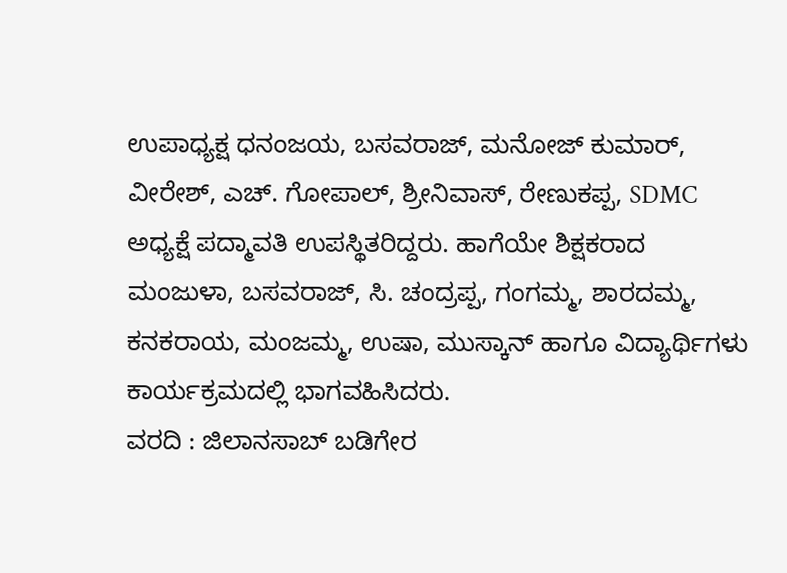ಉಪಾಧ್ಯಕ್ಷ ಧನಂಜಯ, ಬಸವರಾಜ್, ಮನೋಜ್ ಕುಮಾರ್, ವೀರೇಶ್, ಎಚ್. ಗೋಪಾಲ್, ಶ್ರೀನಿವಾಸ್, ರೇಣುಕಪ್ಪ, SDMC ಅಧ್ಯಕ್ಷೆ ಪದ್ಮಾವತಿ ಉಪಸ್ಥಿತರಿದ್ದರು. ಹಾಗೆಯೇ ಶಿಕ್ಷಕರಾದ ಮಂಜುಳಾ, ಬಸವರಾಜ್, ಸಿ. ಚಂದ್ರಪ್ಪ, ಗಂಗಮ್ಮ, ಶಾರದಮ್ಮ, ಕನಕರಾಯ, ಮಂಜಮ್ಮ, ಉಷಾ, ಮುಸ್ಕಾನ್ ಹಾಗೂ ವಿದ್ಯಾರ್ಥಿಗಳು ಕಾರ್ಯಕ್ರಮದಲ್ಲಿ ಭಾಗವಹಿಸಿದರು.
ವರದಿ : ಜಿಲಾನಸಾಬ್ ಬಡಿಗೇರ